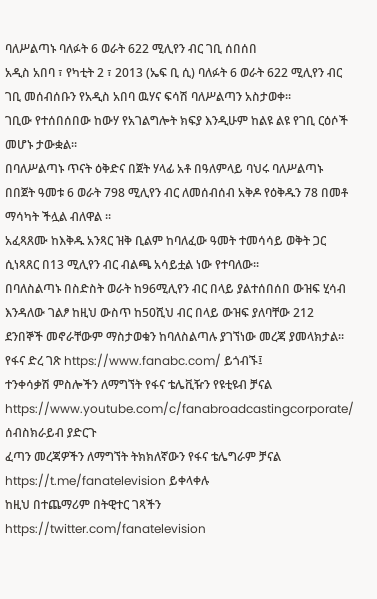ባለሥልጣኑ ባለፉት 6 ወራት 622 ሚሊየን ብር ገቢ ሰበሰበ
አዲስ አበባ ፣ የካቲት 2 ፣ 2013 (ኤፍ ቢ ሲ) ባለፉት 6 ወራት 622 ሚሊየን ብር ገቢ መሰብሰቡን የአዲስ አበባ ዉሃና ፍሳሽ ባለሥልጣን አስታወቀ፡፡
ገቢው የተሰበሰበው ከውሃ የአገልግሎት ክፍያ እንዲሁም ከልዩ ልዩ የገቢ ርዕሶች መሆኑ ታውቋል፡፡
በባለሥልጣኑ ጥናት ዕቅድና በጀት ሃላፊ አቶ በዓለምላይ ባህሩ ባለሥልጣኑ በበጀት ዓመቱ 6 ወራት 798 ሚሊየን ብር ለመሰብሰብ አቅዶ የዕቅዱን 78 በመቶ ማሳካት ችሏል ብለዋል ፡፡
አፈጻጸሙ ከእቅዱ አንጻር ዝቅ ቢልም ከባለፈው ዓመት ተመሳሳይ ወቅት ጋር ሲነጻጸር በ13 ሚሊየን ብር ብልጫ አሳይቷል ነው የተባለው፡፡
በባለስልጣኑ በስድስት ወራት ከ96ሚሊየን ብር በላይ ያልተሰበሰበ ውዝፍ ሂሳብ እንዳለው ገልፆ ከዚህ ውስጥ ከ50ሺህ ብር በላይ ውዝፍ ያለባቸው 212 ደንበኞች መኖራቸውም ማስታወቁን ከባለስልጣሉ ያገኘነው መረጃ ያመላክታል፡፡
የፋና ድረ ገጽ https://www.fanabc.com/ ይጎብኙ፤
ተንቀሳቃሽ ምስሎችን ለማግኘት የፋና ቴሌቪዥን የዩቲዩብ ቻናል https://www.youtube.com/c/fanabroadcastingcorporate/ ሰብስክራይብ ያድርጉ
ፈጣን መረጃዎችን ለማግኘት ትክክለኛውን የፋና ቴሌግራም ቻናል https://t.me/fanatelevision ይቀላቀሉ
ከዚህ በተጨማሪም በትዊተር ገጻችን https://twitter.com/fanatelevision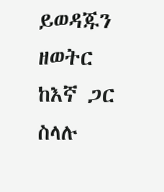ይወዳጁን
ዘወትር ከእኛ ጋር ስላሉ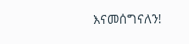እናመሰግናለን!